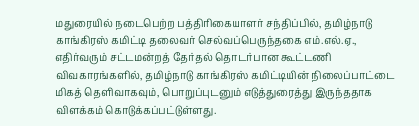மதுரையில் நடைபெற்ற பத்திரிகையாளர் சந்திப்பில், தமிழ்நாடு காங்கிரஸ் கமிட்டி தலைவர் செல்வப்பெருந்தகை எம்.எல்.ஏ., எதிர்வரும் சட்டமன்றத் தேர்தல் தொடர்பான கூட்டணி விவகாரங்களில், தமிழ்நாடு காங்கிரஸ் கமிட்டியின் நிலைப்பாட்டை மிகத் தெளிவாகவும், பொறுப்புடனும் எடுத்துரைத்து இருந்ததாக விளக்கம் கொடுக்கப்பட்டுள்ளது.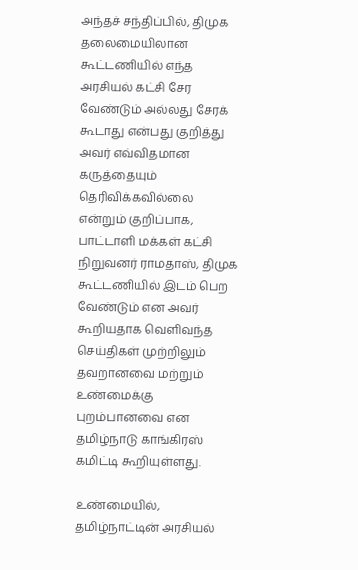அந்தச் சந்திப்பில், திமுக தலைமையிலான கூட்டணியில் எந்த அரசியல் கட்சி சேர வேண்டும் அல்லது சேரக் கூடாது என்பது குறித்து அவர் எவ்விதமான கருத்தையும் தெரிவிக்கவில்லை என்றும் குறிப்பாக, பாட்டாளி மக்கள் கட்சி நிறுவனர் ராமதாஸ், திமுக கூட்டணியில் இடம் பெற வேண்டும் என அவர் கூறியதாக வெளிவந்த செய்திகள் முற்றிலும் தவறானவை மற்றும் உண்மைக்கு புறம்பானவை என தமிழ்நாடு காங்கிரஸ் கமிட்டி கூறியுள்ளது.

உண்மையில், தமிழ்நாட்டின் அரசியல்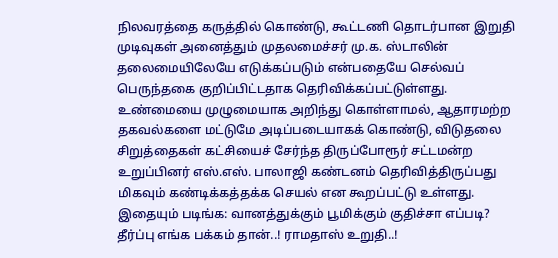நிலவரத்தை கருத்தில் கொண்டு, கூட்டணி தொடர்பான இறுதி முடிவுகள் அனைத்தும் முதலமைச்சர் மு.க. ஸ்டாலின் தலைமையிலேயே எடுக்கப்படும் என்பதையே செல்வப் பெருந்தகை குறிப்பிட்டதாக தெரிவிக்கப்பட்டுள்ளது. உண்மையை முழுமையாக அறிந்து கொள்ளாமல், ஆதாரமற்ற தகவல்களை மட்டுமே அடிப்படையாகக் கொண்டு, விடுதலை சிறுத்தைகள் கட்சியைச் சேர்ந்த திருப்போரூர் சட்டமன்ற உறுப்பினர் எஸ்.எஸ். பாலாஜி கண்டனம் தெரிவித்திருப்பது மிகவும் கண்டிக்கத்தக்க செயல் என கூறப்பட்டு உள்ளது.
இதையும் படிங்க: வானத்துக்கும் பூமிக்கும் குதிச்சா எப்படி? தீர்ப்பு எங்க பக்கம் தான்..! ராமதாஸ் உறுதி..!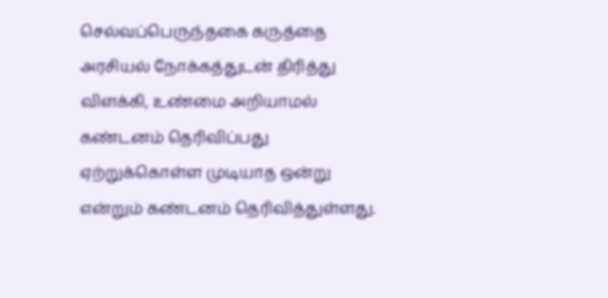செல்வப்பெருந்தகை கருத்தை அரசியல் நோக்கத்துடன் திரித்து விளக்கி, உண்மை அறியாமல் கண்டனம் தெரிவிப்பது ஏற்றுக்கொள்ள முடியாத ஒன்று என்றும் கண்டனம் தெரிவித்துள்ளது.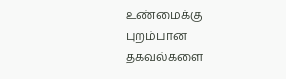உண்மைக்கு புறம்பான தகவல்களை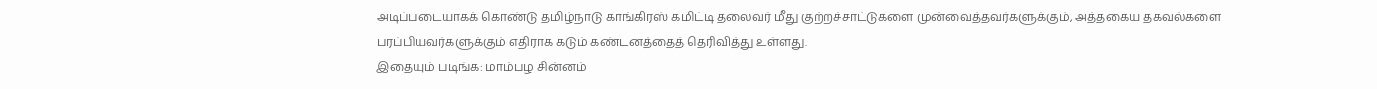அடிப்படையாகக் கொண்டு தமிழ்நாடு காங்கிரஸ் கமிட்டி தலைவர் மீது குற்றச்சாட்டுகளை முன்வைத்தவர்களுக்கும், அத்தகைய தகவல்களை பரப்பியவர்களுக்கும் எதிராக கடும் கண்டனத்தைத் தெரிவித்து உள்ளது.
இதையும் படிங்க: மாம்பழ சின்னம்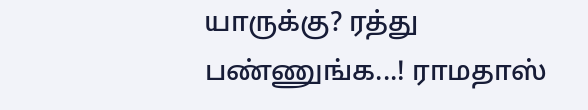யாருக்கு? ரத்து பண்ணுங்க...! ராமதாஸ்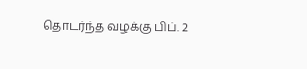தொடர்ந்த வழக்கு பிப். 2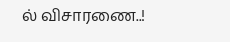ல் விசாரணை..!